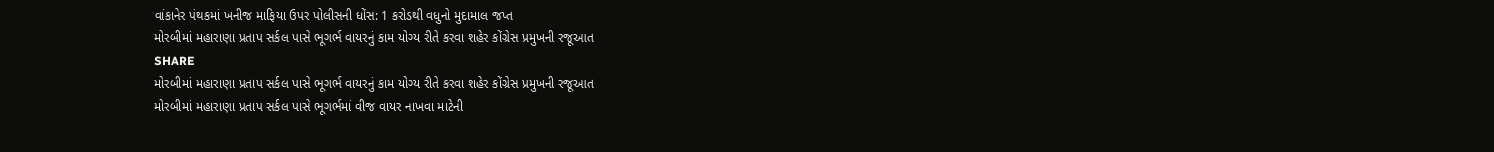વાંકાનેર પંથકમાં ખનીજ માફિયા ઉપર પોલીસની ધોંસ: 1 કરોડથી વધુનો મુદામાલ જપ્ત
મોરબીમાં મહારાણા પ્રતાપ સર્કલ પાસે ભૂગર્ભ વાયરનું કામ યોગ્ય રીતે કરવા શહેર કોંગ્રેસ પ્રમુખની રજૂઆત
SHARE
મોરબીમાં મહારાણા પ્રતાપ સર્કલ પાસે ભૂગર્ભ વાયરનું કામ યોગ્ય રીતે કરવા શહેર કોંગ્રેસ પ્રમુખની રજૂઆત
મોરબીમાં મહારાણા પ્રતાપ સર્કલ પાસે ભૂગર્ભમાં વીજ વાયર નાખવા માટેની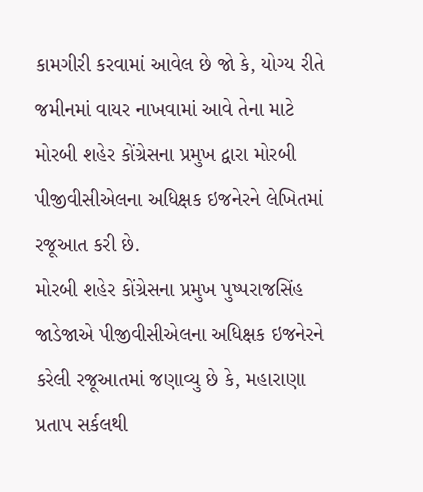કામગીરી કરવામાં આવેલ છે જો કે, યોગ્ય રીતે જમીનમાં વાયર નાખવામાં આવે તેના માટે મોરબી શહેર કોંગ્રેસના પ્રમુખ દ્વારા મોરબી પીજીવીસીએલના અધિક્ષક ઇજનેરને લેખિતમાં રજૂઆત કરી છે.
મોરબી શહેર કોંગ્રેસના પ્રમુખ પુષ્પરાજસિંહ જાડેજાએ પીજીવીસીએલના અધિક્ષક ઇજનેરને કરેલી રજૂઆતમાં જણાવ્યુ છે કે, મહારાણા પ્રતાપ સર્કલથી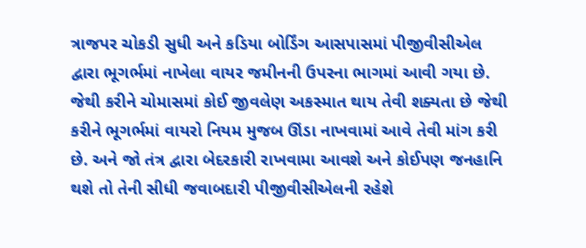ત્રાજપર ચોકડી સુધી અને કડિયા બોર્ડિંગ આસપાસમાં પીજીવીસીએલ દ્વારા ભૂગર્ભમાં નાખેલા વાયર જમીનની ઉપરના ભાગમાં આવી ગયા છે. જેથી કરીને ચોમાસમાં કોઈ જીવલેણ અકસ્માત થાય તેવી શક્યતા છે જેથી કરીને ભૂગર્ભમાં વાયરો નિયમ મુજબ ઊંડા નાખવામાં આવે તેવી માંગ કરી છે. અને જો તંત્ર દ્વારા બેદરકારી રાખવામા આવશે અને કોઈપણ જનહાનિ થશે તો તેની સીધી જવાબદારી પીજીવીસીએલની રહેશે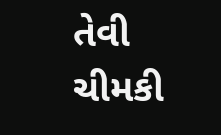તેવી ચીમકી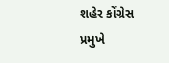શહેર કોંગ્રેસ પ્રમુખે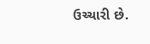ઉચ્ચારી છે.